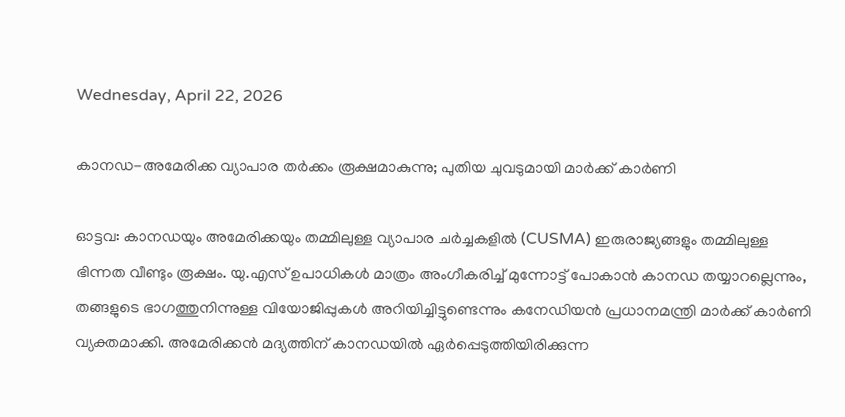Wednesday, April 22, 2026

കാനഡ-അമേരിക്ക വ്യാപാര തർക്കം രൂക്ഷമാകുന്നു; പുതിയ ചുവടുമായി മാർക്ക് കാർണി

ഓട്ടവ: കാനഡയും അമേരിക്കയും തമ്മിലുള്ള വ്യാപാര ചർച്ചകളിൽ (CUSMA) ഇരുരാജ്യങ്ങളും തമ്മിലുള്ള ഭിന്നത വീണ്ടും രൂക്ഷം. യു.എസ്‌ ഉപാധികൾ മാത്രം അംഗീകരിച്ച് മുന്നോട്ട് പോകാൻ കാനഡ തയ്യാറല്ലെന്നും, തങ്ങളുടെ ഭാഗത്തുനിന്നുള്ള വിയോജിപ്പുകൾ അറിയിച്ചിട്ടുണ്ടെന്നും കനേഡിയൻ പ്രധാനമന്ത്രി മാർക്ക് കാർണി വ്യക്തമാക്കി. അമേരിക്കൻ മദ്യത്തിന് കാനഡയിൽ ഏർപ്പെടുത്തിയിരിക്കുന്ന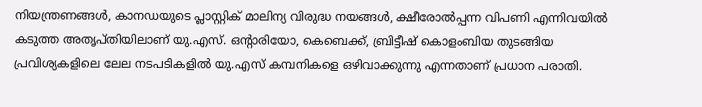നിയന്ത്രണങ്ങൾ, കാനഡയുടെ പ്ലാസ്റ്റിക് മാലിന്യ വിരുദ്ധ നയങ്ങൾ, ക്ഷീരോൽപ്പന്ന വിപണി എന്നിവയിൽ ക‌ടുത്ത അതൃപ്‌തിയിലാണ്‌ യു.എസ്‌. ഒൻ്റാരിയോ, കെബെക്ക്‌, ബ്രിട്ടീഷ് കൊളംബിയ തുടങ്ങിയ പ്രവിശ്യകളിലെ ലേല നടപടികളിൽ യു.എസ്‌ കമ്പനികളെ ഒഴിവാക്കുന്നു എന്നതാണ്‌ പ്രധാന പരാതി.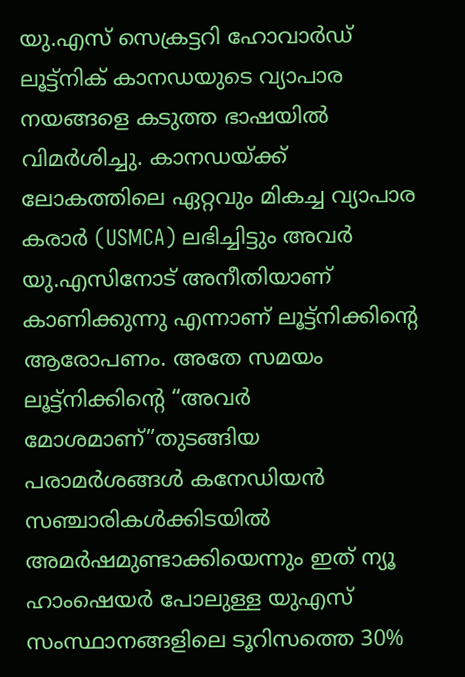യു.എസ്‌ സെക്രട്ടറി ഹോവാർഡ് ലൂട്ട്നിക് കാനഡയുടെ വ്യാപാര നയങ്ങളെ കടുത്ത ഭാഷയിൽ വിമർശിച്ചു. കാനഡയ്ക്ക് ലോകത്തിലെ ഏറ്റവും മികച്ച വ്യാപാര കരാർ (USMCA) ലഭിച്ചിട്ടും അവർ യു.എസിനോട് അനീതിയാണ് കാണിക്കുന്നു എന്നാണ്‌ ലൂട്ട്‌നിക്കിൻ്റെ ആരോപണം. അതേ സമയം ലൂട്ട്നിക്കിന്റെ “അവർ മോശമാണ്”തുടങ്ങിയ പരാമർശങ്ങൾ കനേഡിയൻ സഞ്ചാരികൾക്കിടയിൽ അമർഷമുണ്ടാക്കിയെന്നും ഇത് ന്യൂ ഹാംഷെയർ പോലുള്ള യുഎസ് സംസ്ഥാനങ്ങളിലെ ടൂറിസത്തെ 30%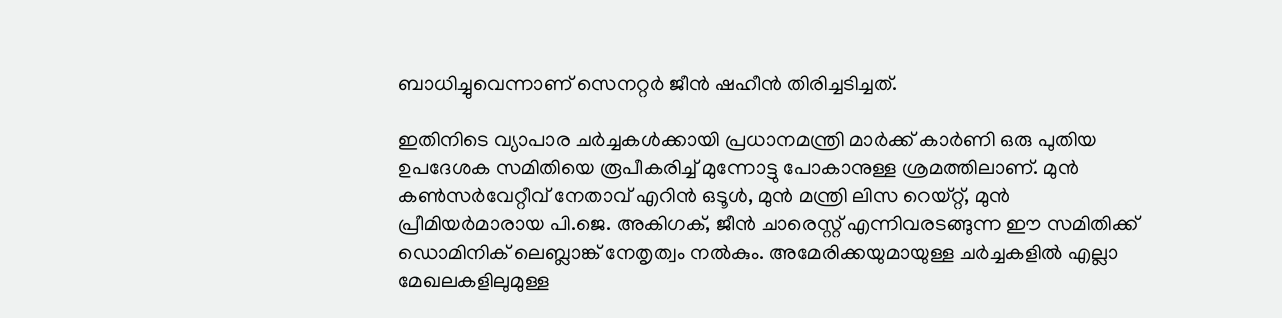ബാധിച്ചുവെന്നാണ്‌ സെനറ്റർ ജീൻ ഷഹീൻ തിരിച്ചടിച്ചത്‌.

ഇതിനിടെ വ്യാപാര ചർച്ചകൾക്കായി പ്രധാനമന്ത്രി മാർക്ക് കാർണി ഒരു പുതിയ ഉപദേശക സമിതിയെ രൂപീകരിച്ച്‌ മുന്നോട്ടു പോകാനുള്ള ശ്രമത്തിലാണ്‌. മുൻ കൺസർവേറ്റീവ് നേതാവ് എറിൻ ഒടൂൾ, മുൻ മന്ത്രി ലിസ റെയ്റ്റ്, മുൻ പ്രീമിയർമാരായ പി.ജെ. അകിഗക്, ജീൻ ചാരെസ്റ്റ് എന്നിവരടങ്ങുന്ന ഈ സമിതിക്ക് ഡൊമിനിക് ലെബ്ലാങ്ക് നേതൃത്വം നൽകും. അമേരിക്കയുമായുള്ള ചർച്ചകളിൽ എല്ലാ മേഖലകളിലുമുള്ള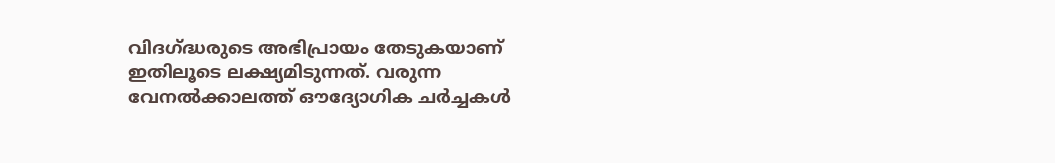വിദഗ്ദ്ധരുടെ അഭിപ്രായം തേടുകയാണ് ഇതിലൂടെ ലക്ഷ്യമിടുന്നത്. വരുന്ന വേനൽക്കാലത്ത് ഔദ്യോഗിക ചർച്ചകൾ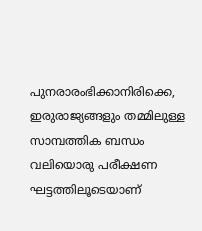പുനരാരംഭിക്കാനിരിക്കെ, ഇരുരാജ്യങ്ങളും തമ്മിലുള്ള സാമ്പത്തിക ബന്ധം വലിയൊരു പരീക്ഷണ ഘട്ടത്തിലൂടെയാണ്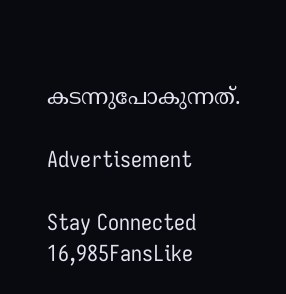കടന്നുപോകുന്നത്.

Advertisement

Stay Connected
16,985FansLike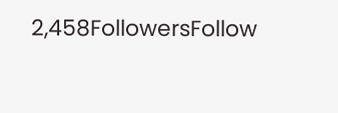2,458FollowersFollow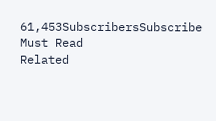61,453SubscribersSubscribe
Must Read
Related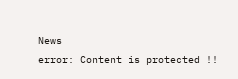News
error: Content is protected !!